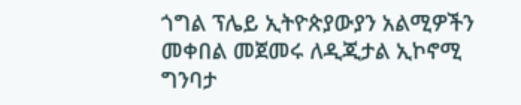ጎግል ፕሌይ ኢትዮጵያውያን አልሚዎችን መቀበል መጀመሩ ለዲጂታል ኢኮኖሚ ግንባታ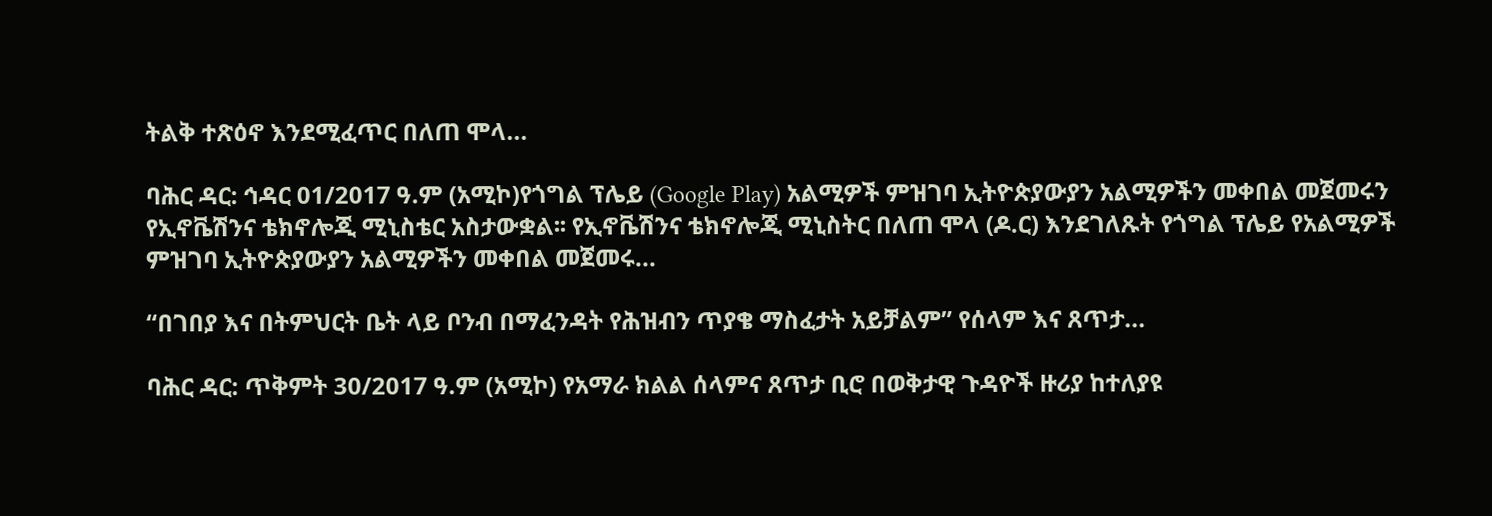ትልቅ ተጽዕኖ እንደሚፈጥር በለጠ ሞላ...

ባሕር ዳር: ኅዳር 01/2017 ዓ.ም (አሚኮ)የጎግል ፕሌይ (Google Play) አልሚዎች ምዝገባ ኢትዮጵያውያን አልሚዎችን መቀበል መጀመሩን የኢኖቬሽንና ቴክኖሎጂ ሚኒስቴር አስታውቋል፡፡ የኢኖቬሽንና ቴክኖሎጂ ሚኒስትር በለጠ ሞላ (ዶ.ር) እንደገለጹት የጎግል ፕሌይ የአልሚዎች ምዝገባ ኢትዮጵያውያን አልሚዎችን መቀበል መጀመሩ...

“በገበያ እና በትምህርት ቤት ላይ ቦንብ በማፈንዳት የሕዝብን ጥያቄ ማስፈታት አይቻልም” የሰላም እና ጸጥታ...

ባሕር ዳር: ጥቅምት 30/2017 ዓ.ም (አሚኮ) የአማራ ክልል ሰላምና ጸጥታ ቢሮ በወቅታዊ ጉዳዮች ዙሪያ ከተለያዩ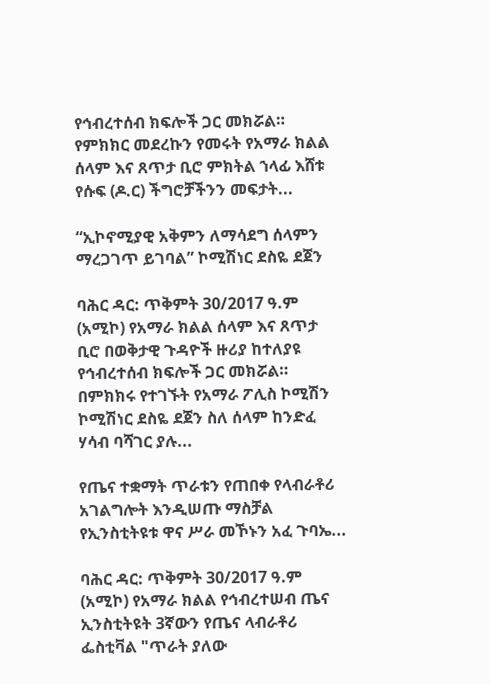የኅብረተሰብ ክፍሎች ጋር መክሯል። የምክክር መደረኩን የመሩት የአማራ ክልል ሰላም እና ጸጥታ ቢሮ ምክትል ኀላፊ እሸቱ የሱፍ (ዶ.ር) ችግሮቻችንን መፍታት...

“ኢኮኖሚያዊ አቅምን ለማሳደግ ሰላምን ማረጋገጥ ይገባል” ኮሚሽነር ደስዬ ደጀን

ባሕር ዳር: ጥቅምት 30/2017 ዓ.ም (አሚኮ) የአማራ ክልል ሰላም እና ጸጥታ ቢሮ በወቅታዊ ጉዳዮች ዙሪያ ከተለያዩ የኅብረተሰብ ክፍሎች ጋር መክሯል። በምክክሩ የተገኙት የአማራ ፖሊስ ኮሚሽን ኮሚሽነር ደስዬ ደጀን ስለ ሰላም ከንድፈ ሃሳብ ባሻገር ያሉ...

የጤና ተቋማት ጥራቱን የጠበቀ የላብራቶሪ አገልግሎት እንዲሠጡ ማስቻል የኢንስቲትዩቱ ዋና ሥራ መኾኑን አፈ ጉባኤ...

ባሕር ዳር: ጥቅምት 30/2017 ዓ.ም (አሚኮ) የአማራ ክልል የኅብረተሠብ ጤና ኢንስቲትዩት 3ኛውን የጤና ላብራቶሪ ፌስቲቫል "ጥራት ያለው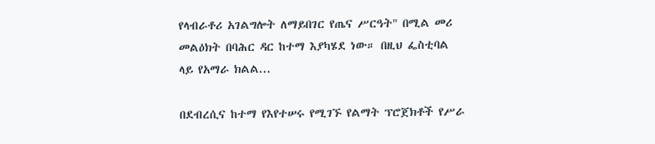የላብራቶሪ አገልግሎት ለማይበገር የጤና ሥርዓት" በሚል መሪ መልዕክት በባሕር ዳር ከተማ እያካሄደ ነው። በዚህ ፌስቲባል ላይ የአማራ ክልል...

በደብረሲና ከተማ የእየተሠሩ የሚገኙ የልማት ፕሮጀክቶች የሥራ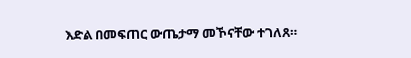እድል በመፍጠር ውጤታማ መኾናቸው ተገለጸ።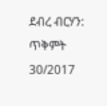ደብረ ብርሃን: ጥቅምት 30/2017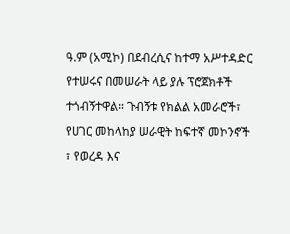ዓ.ም (አሚኮ) በደብረሲና ከተማ አሥተዳድር የተሠሩና በመሠራት ላይ ያሉ ፕሮጀክቶች ተጎብኝተዋል። ጉብኝቱ የክልል አመራሮች፣ የሀገር መከላከያ ሠራዊት ከፍተኛ መኮንኖች ፣ የወረዳ እና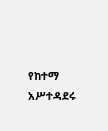የከተማ አሥተዳደሩ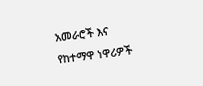አመራሮች እና የከተማዋ ነዋሪዎች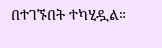በተገኙበት ተካሂዷል።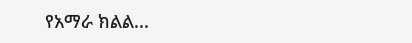የአማራ ክልል...